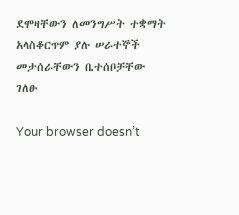ደሞዛቸውን ለመንግሥት ተቋማት አላስቆርጥም ያሉ ሠራተኞች መታሰራቸውን ቤተሰቦቻቸው ገለፁ

Your browser doesn’t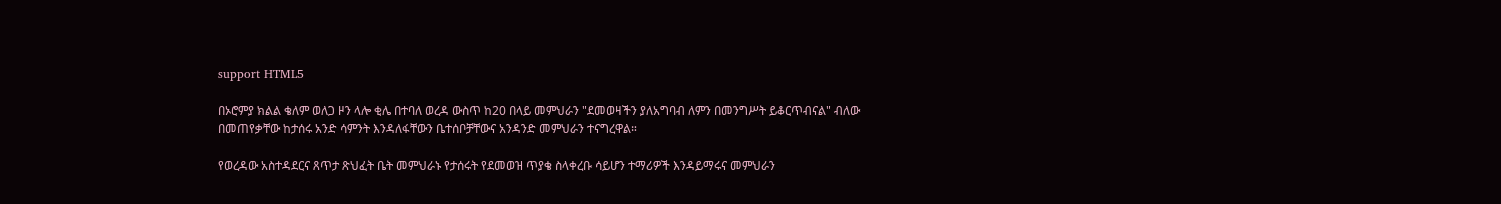support HTML5

በኦሮምያ ክልል ቄለም ወለጋ ዞን ላሎ ቂሌ በተባለ ወረዳ ውስጥ ከ20 በላይ መምህራን "ደመወዛችን ያለአግባብ ለምን በመንግሥት ይቆርጥብናል" ብለው በመጠየቃቸው ከታሰሩ አንድ ሳምንት እንዳለፋቸውን ቤተሰቦቻቸውና አንዳንድ መምህራን ተናግረዋል።

የወረዳው አስተዳደርና ጸጥታ ጽህፈት ቤት መምህራኑ የታሰሩት የደመወዝ ጥያቄ ስላቀረቡ ሳይሆን ተማሪዎች እንዳይማሩና መምህራን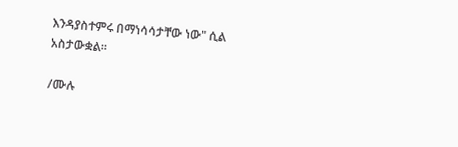እንዳያስተምሩ በማነሳሳታቸው ነው" ሲል አስታውቋል።

/ሙሉ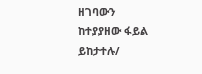ዘገባውን ከተያያዘው ፋይል ይከታተሉ/